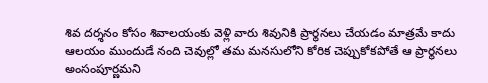శివ దర్శనం కోసం శివాలయంకు వెళ్లి వారు శివునికి ప్రార్థనలు చేయడం మాత్రమే కాదు ఆలయం ముందుడే నంది చెవుల్లో తమ మనసులోని కోరిక చెప్పుకోకపోతే ఆ ప్రార్థనలు అంసంపూర్ణమని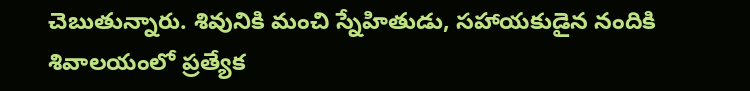చెబుతున్నారు. శివునికి మంచి స్నేహితుడు, సహాయకుడైన నందికి శివాలయంలో ప్రత్యేక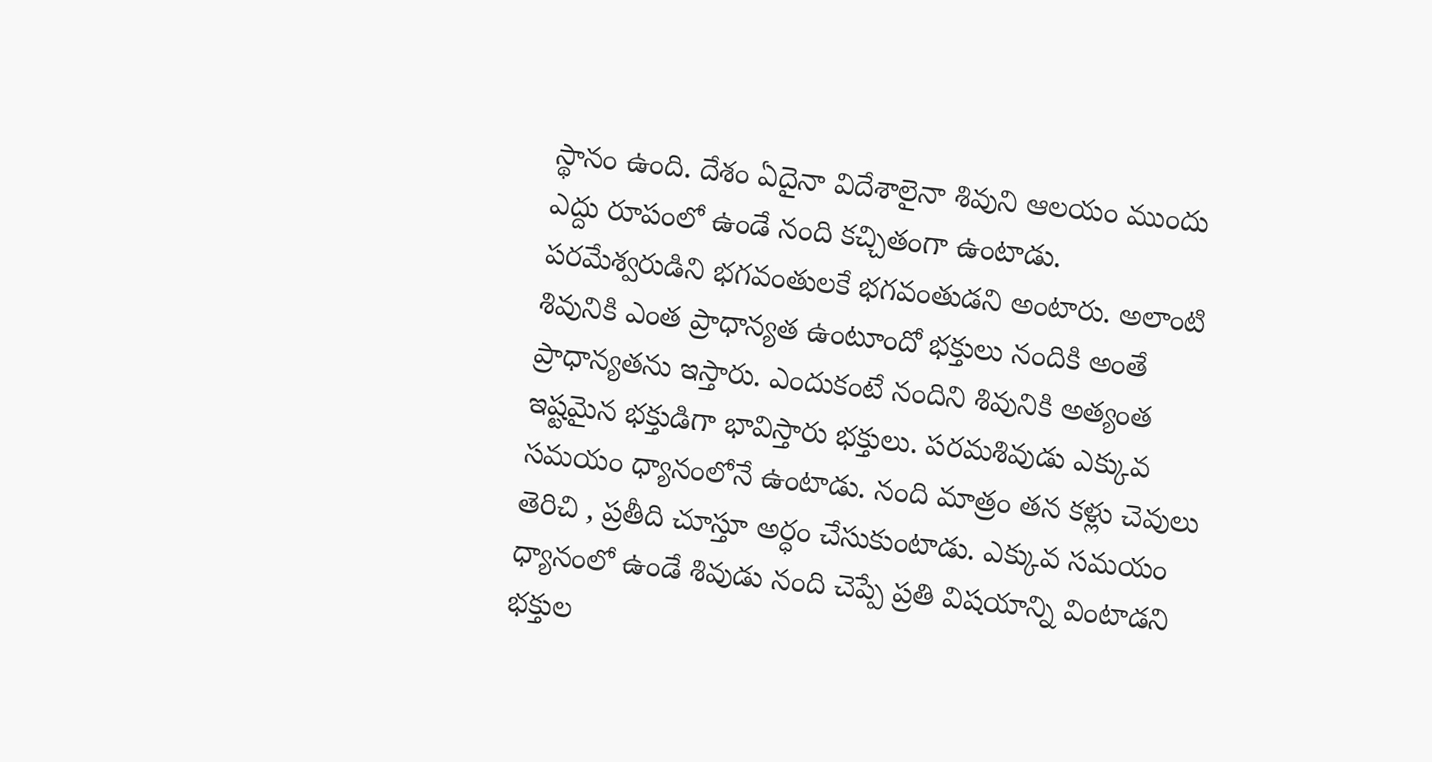స్థానం ఉంది. దేశం ఏదైనా విదేశాలైనా శివుని ఆలయం ముందు ఎద్దు రూపంలో ఉండే నంది కచ్చితంగా ఉంటాడు.
పరమేశ్వరుడిని భగవంతులకే భగవంతుడని అంటారు. అలాంటి శివునికి ఎంత ప్రాధాన్యత ఉంటూందో భక్తులు నందికి అంతే ప్రాధాన్యతను ఇస్తారు. ఎందుకంటే నందిని శివునికి అత్యంత ఇష్టమైన భక్తుడిగా భావిస్తారు భక్తులు. పరమశివుడు ఎక్కువ సమయం ధ్యానంలోనే ఉంటాడు. నంది మాత్రం తన కళ్లు చెవులు తెరిచి , ప్రతీది చూస్తూ అర్ధం చేసుకుంటాడు. ఎక్కువ సమయం ధ్యానంలో ఉండే శివుడు నంది చెప్పే ప్రతి విషయాన్ని వింటాడని భక్తుల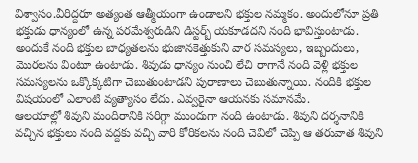విశ్వాసం.వీరిద్దరూ అత్యంత ఆత్మీయంగా ఉండాలని భక్తుల నమ్మకం. అందులోనూ ప్రతి భక్తుడు ధాన్యంలో ఉన్న పరమేశ్వరుడిని డిస్టర్బ్ యకూడదని నంది భావిస్తుంటాడు. అందుకే నంది భక్తుల బాధ్యతలను భుజానకెత్తుకుని వార సమస్యలు, ఇబ్బందులు, మొరలను వింటూ ఉంటాడు. శివుడు ధాన్యం నుంచి లేచి రాగానే నంది వెళ్లి భక్తుల సమస్యలను ఒక్కొక్కటిగా చెబుతుంటాడని పురాణాలు చెబుతున్నాయి. నందికి భక్తుల విషయంలో ఎలాంటి వ్యత్యాసం లేదు. ఎవ్వరైనా ఆయనకు సమానమే.
ఆలయాల్లో శివుని మందిరానికి సరిగ్గా ముందుగా నంది ఉంటాడు. శివుని దర్శనానికి వచ్చిన భక్తులు నంది వద్దకు వచ్చి వారి కోరికలను నంది చెవిలో చెప్పి ఆ తరువాత శివుని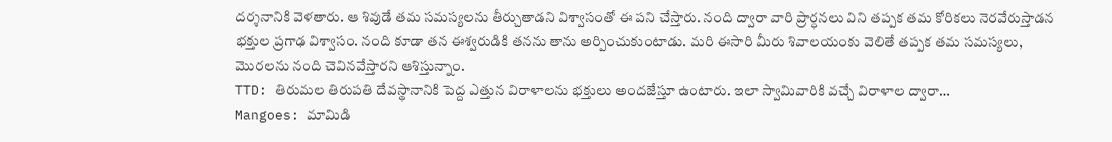దర్శనానికి వెళతారు. ఆ శివుడే తమ సమస్యలను తీర్చుతాడని విశ్వాసంతో ఈ పని చేస్తారు. నంది ద్వారా వారి ప్రార్ధనలు విని తప్పక తమ కోరికలు నెరవేరుస్తాడన భక్తుల ప్రగాఢ విశ్వాసం. నంది కూడా తన ఈశ్వరుడికి తనను తాను అర్పించుకుంటాడు. మరి ఈసారి మీరు శివాలయంకు వెలితే తప్పక తమ సమస్యలు, మొరలను నంది చెవినవేస్తారని ఆశిస్తున్నాం.
TTD: తిరుమల తిరుపతి దేవస్థానానికి పెద్ద ఎత్తున విరాళాలను భక్తులు అందజేస్తూ ఉంటారు. ఇలా స్వామివారికి వచ్చే విరాళాల ద్వారా…
Mangoes: మామిడి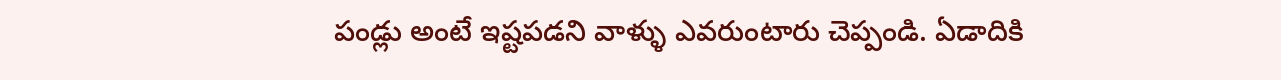పండ్లు అంటే ఇష్టపడని వాళ్ళు ఎవరుంటారు చెప్పండి. ఏడాదికి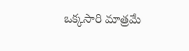ఒక్కసారి మాత్రమే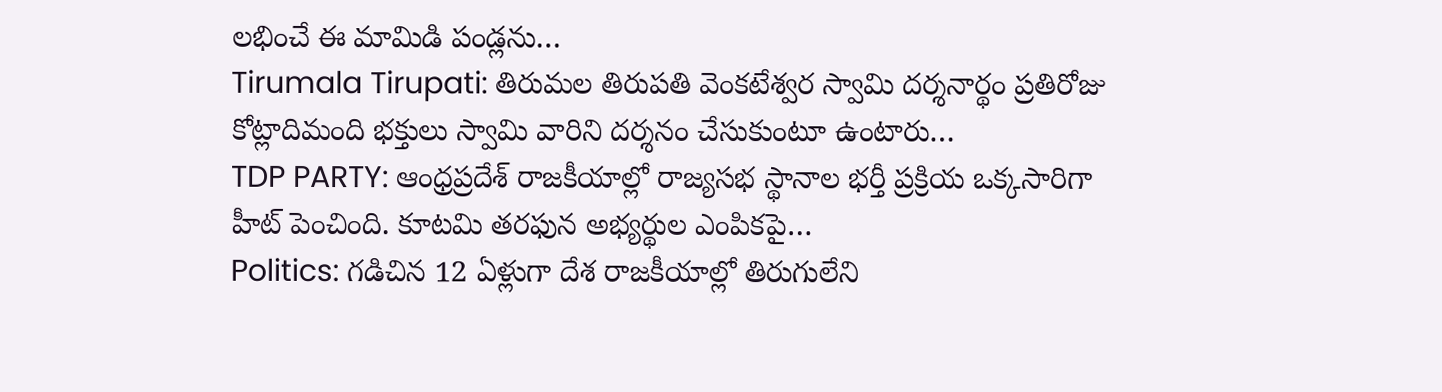లభించే ఈ మామిడి పండ్లను…
Tirumala Tirupati: తిరుమల తిరుపతి వెంకటేశ్వర స్వామి దర్శనార్థం ప్రతిరోజు కోట్లాదిమంది భక్తులు స్వామి వారిని దర్శనం చేసుకుంటూ ఉంటారు…
TDP PARTY: ఆంధ్రప్రదేశ్ రాజకీయాల్లో రాజ్యసభ స్థానాల భర్తీ ప్రక్రియ ఒక్కసారిగా హీట్ పెంచింది. కూటమి తరఫున అభ్యర్థుల ఎంపికపై…
Politics: గడిచిన 12 ఏళ్లుగా దేశ రాజకీయాల్లో తిరుగులేని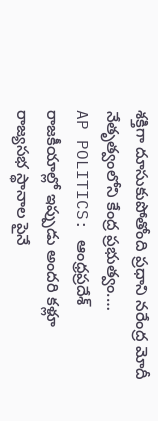శక్తిగా దూసుకుపోతోంది ప్రధాని నరేంద్ర మోదీ నేతృత్వంలోని కేంద్ర ప్రభుత్వం.…
AP POLITICS: ఆంధ్రప్రదేశ్ రాజకీయాల్లో ఇప్పుడు అందరి కళ్లూ రాజ్యసభ స్థానాల పైనే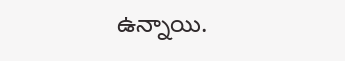ఉన్నాయి.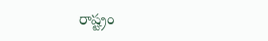రాష్ట్రం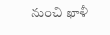నుంచి ఖాళీ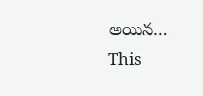అయిన…
This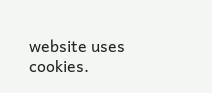website uses cookies.